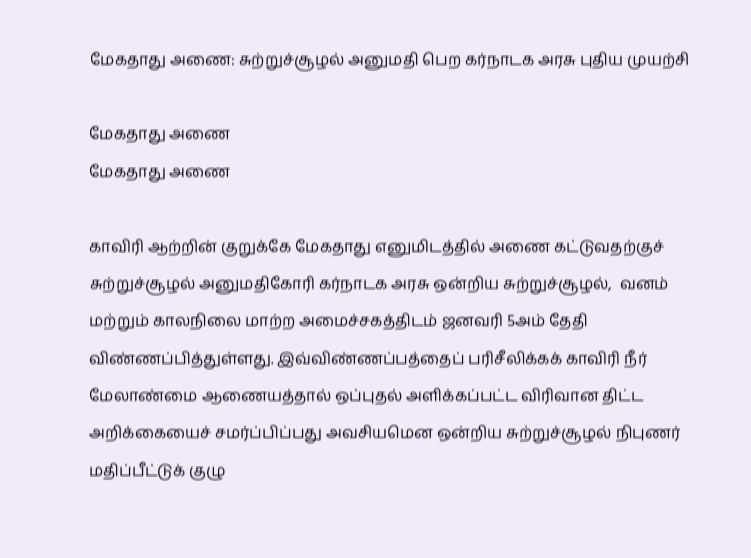மேகதாது அணை: சுற்றுச்சூழல் அனுமதி பெற கர்நாடக அரசு புதிய முயற்சி

மேகதாது அணை
மேகதாது அணை

காவிரி ஆற்றின் குறுக்கே மேகதாது எனுமிடத்தில் அணை கட்டுவதற்குச் சுற்றுச்சூழல் அனுமதிகோரி கர்நாடக அரசு ஒன்றிய சுற்றுச்சூழல்,  வனம் மற்றும் காலநிலை மாற்ற அமைச்சகத்திடம் ஜனவரி 5அம் தேதி விண்ணப்பித்துள்ளது. இவ்விண்ணப்பத்தைப் பரிசீலிக்கக் காவிரி நீர் மேலாண்மை ஆணையத்தால் ஒப்புதல் அளிக்கப்பட்ட விரிவான திட்ட அறிக்கையைச் சமர்ப்பிப்பது அவசியமென ஒன்றிய சுற்றுச்சூழல் நிபுணர் மதிப்பீட்டுக் குழு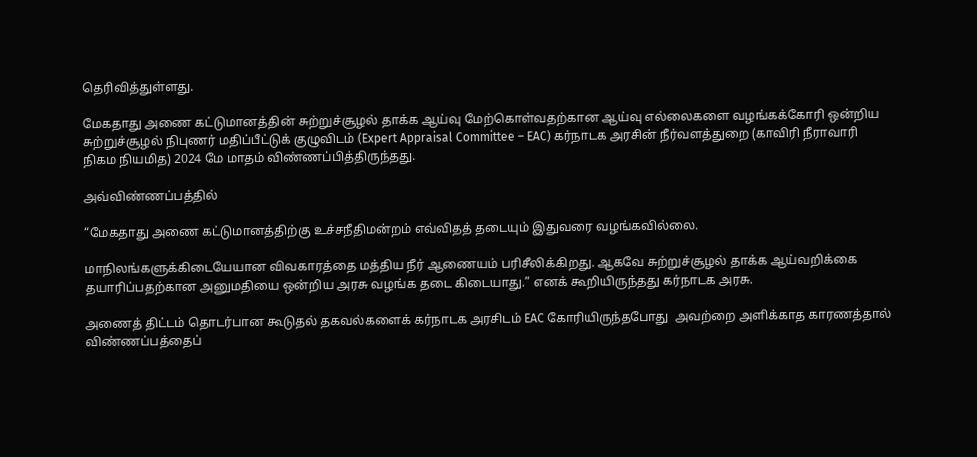தெரிவித்துள்ளது.

மேகதாது அணை கட்டுமானத்தின் சுற்றுச்சூழல் தாக்க ஆய்வு மேற்கொள்வதற்கான ஆய்வு எல்லைகளை வழங்கக்கோரி ஒன்றிய சுற்றுச்சூழல் நிபுணர் மதிப்பீட்டுக் குழுவிடம் (Expert Appraisal Committee – EAC) கர்நாடக அரசின் நீர்வளத்துறை (காவிரி நீராவாரி நிகம நியமித) 2024 மே மாதம் விண்ணப்பித்திருந்தது.

அவ்விண்ணப்பத்தில்

“மேகதாது அணை கட்டுமானத்திற்கு உச்சநீதிமன்றம் எவ்விதத் தடையும் இதுவரை வழங்கவில்லை.

மாநிலங்களுக்கிடையேயான விவகாரத்தை மத்திய நீர் ஆணையம் பரிசீலிக்கிறது. ஆகவே சுற்றுச்சூழல் தாக்க ஆய்வறிக்கை தயாரிப்பதற்கான அனுமதியை ஒன்றிய அரசு வழங்க தடை கிடையாது.” எனக் கூறியிருந்தது கர்நாடக அரசு.

அணைத் திட்டம் தொடர்பான கூடுதல் தகவல்களைக் கர்நாடக அரசிடம் EAC கோரியிருந்தபோது  அவற்றை அளிக்காத காரணத்தால் விண்ணப்பத்தைப்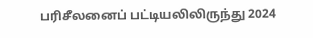பரிசீலனைப் பட்டியலிலிருந்து 2024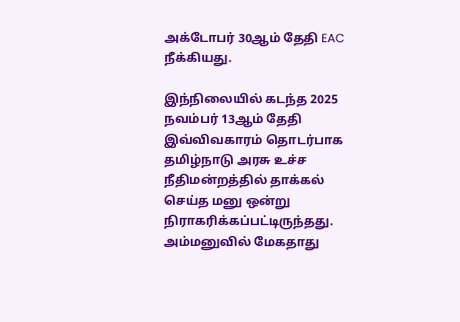அக்டோபர் 30ஆம் தேதி EAC நீக்கியது.

இந்நிலையில் கடந்த 2025 நவம்பர் 13ஆம் தேதி இவ்விவகாரம் தொடர்பாக தமிழ்நாடு அரசு உச்ச நீதிமன்றத்தில் தாக்கல் செய்த மனு ஒன்று நிராகரிக்கப்பட்டிருந்தது.  அம்மனுவில் மேகதாது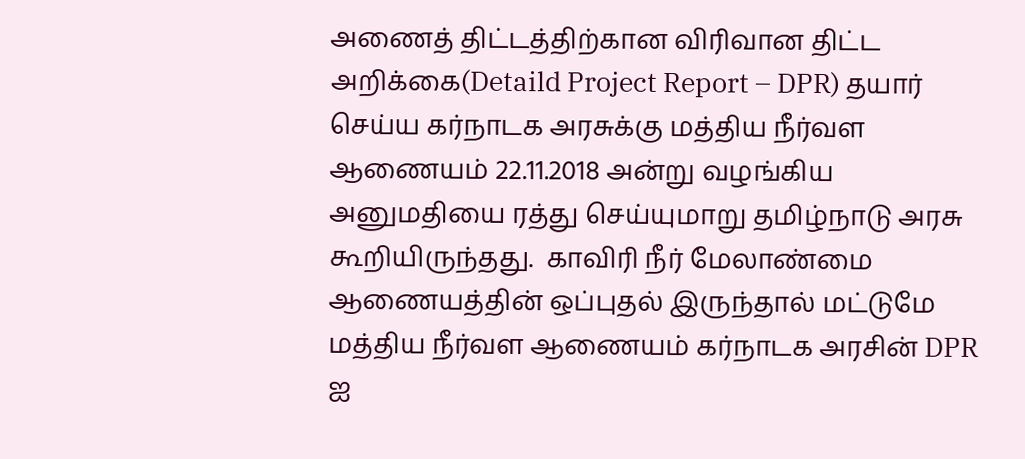அணைத் திட்டத்திற்கான விரிவான திட்ட அறிக்கை(Detaild Project Report – DPR) தயார் செய்ய கர்நாடக அரசுக்கு மத்திய நீர்வள ஆணையம் 22.11.2018 அன்று வழங்கிய அனுமதியை ரத்து செய்யுமாறு தமிழ்நாடு அரசு கூறியிருந்தது.  காவிரி நீர் மேலாண்மை ஆணையத்தின் ஒப்புதல் இருந்தால் மட்டுமே மத்திய நீர்வள ஆணையம் கர்நாடக அரசின் DPR ஐ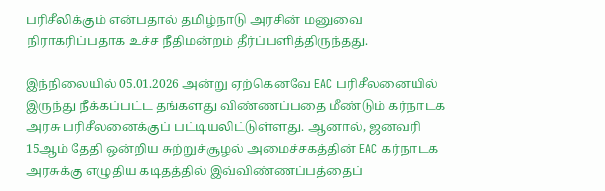பரிசீலிக்கும் என்பதால் தமிழ்நாடு அரசின் மனுவை நிராகரிப்பதாக உச்ச நீதிமன்றம் தீர்ப்பளித்திருந்தது.

இந்நிலையில் 05.01.2026 அன்று ஏற்கெனவே EAC பரிசீலனையில் இருந்து நீக்கப்பட்ட தங்களது விண்ணப்பதை மீண்டும் கர்நாடக அரசு பரிசீலனைக்குப் பட்டியலிட்டுள்ளது. ஆனால், ஜனவரி 15ஆம் தேதி ஒன்றிய சுற்றுச்சூழல் அமைச்சகத்தின் EAC கர்நாடக அரசுக்கு எழுதிய கடிதத்தில் இவ்விண்ணப்பத்தைப்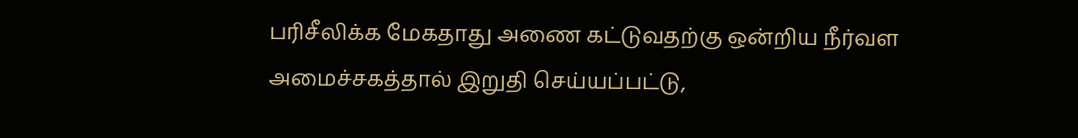பரிசீலிக்க மேகதாது அணை கட்டுவதற்கு ஒன்றிய நீர்வள அமைச்சகத்தால் இறுதி செய்யப்பட்டு,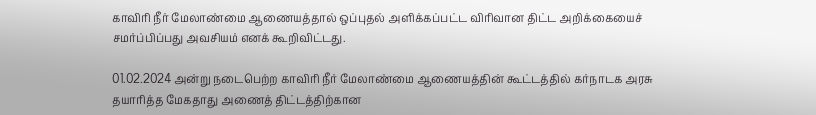காவிரி நீர் மேலாண்மை ஆணையத்தால் ஒப்புதல் அளிக்கப்பட்ட விரிவான திட்ட அறிக்கையைச் சமர்ப்பிப்பது அவசியம் எனக் கூறிவிட்டது.

01.02.2024 அன்று நடைபெற்ற காவிரி நீர் மேலாண்மை ஆணையத்தின் கூட்டத்தில் கர்நாடக அரசு தயாரித்த மேகதாது அணைத் திட்டத்திற்கான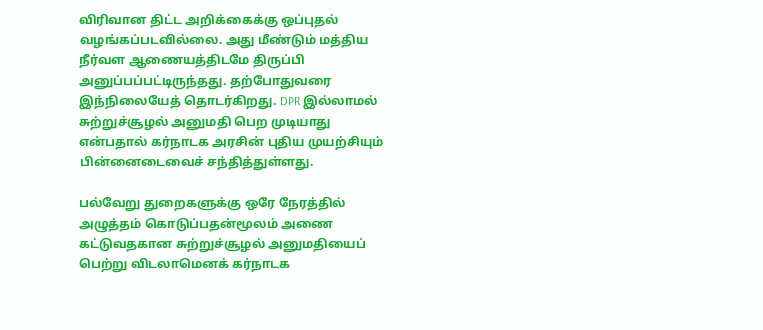விரிவான திட்ட அறிக்கைக்கு ஒப்புதல் வழங்கப்படவில்லை. அது மீண்டும் மத்திய நீர்வள ஆணையத்திடமே திருப்பி அனுப்பப்பட்டிருந்தது. தற்போதுவரை இந்நிலையேத் தொடர்கிறது. DPR இல்லாமல் சுற்றுச்சூழல் அனுமதி பெற முடியாது என்பதால் கர்நாடக அரசின் புதிய முயற்சியும் பின்னைடைவைச் சந்தித்துள்ளது.

பல்வேறு துறைகளுக்கு ஒரே நேரத்தில் அழுத்தம் கொடுப்பதன்மூலம் அணை கட்டுவதகான சுற்றுச்சூழல் அனுமதியைப் பெற்று விடலாமெனக் கர்நாடக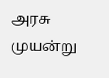அரசு முயன்று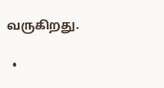வருகிறது.

  •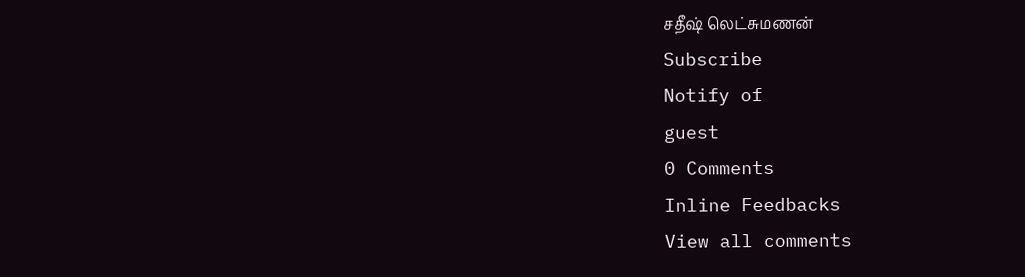சதீஷ் லெட்சுமணன்
Subscribe
Notify of
guest
0 Comments
Inline Feedbacks
View all comments